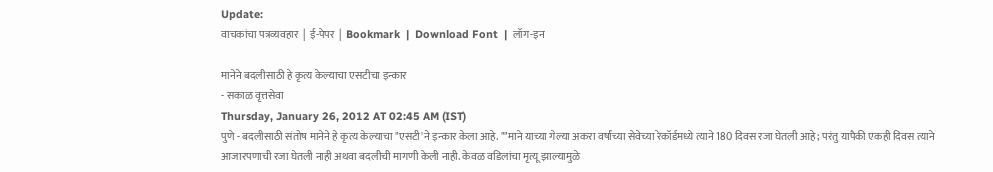Update:
वाचकांचा पत्रव्यवहार  |  ई-पेपर  |  Bookmark  |  Download Font  |  लॉग-इन

मानेने बदलीसाठी हे कृत्य केल्याचा एसटीचा इन्कार
- सकाळ वृत्तसेवा
Thursday, January 26, 2012 AT 02:45 AM (IST)
पुणे - बदलीसाठी संतोष मानेने हे कृत्य केल्याचा "एसटी'ने इन्कार केला आहे. ""माने याच्या गेल्या अकरा वर्षांच्या सेवेच्या रेकॉर्डमध्ये त्याने 180 दिवस रजा घेतली आहे; परंतु यापैकी एकही दिवस त्याने आजारपणाची रजा घेतली नाही अथवा बदलीची मागणी केली नाही. केवळ वडिलांचा मृत्यू झाल्यामुळे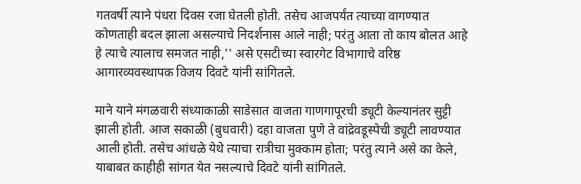गतवर्षी त्याने पंधरा दिवस रजा घेतली होती. तसेच आजपर्यंत त्याच्या वागण्यात कोणताही बदल झाला असल्याचे निदर्शनास आले नाही; परंतु आता तो काय बोलत आहे हे त्याचे त्यालाच समजत नाही,'' असे एसटीच्या स्वारगेट विभागाचे वरिष्ठ आगारव्यवस्थापक विजय दिवटे यांनी सांगितले.

माने याने मंगळवारी संध्याकाळी साडेसात वाजता गाणगापूरची ड्यूटी केल्यानंतर सुट्टी झाली होती. आज सकाळी (बुधवारी) दहा वाजता पुणे ते वांद्रेवडूस्पेची ड्यूटी लावण्यात आली होती. तसेच आंधळे येथे त्याचा रात्रीचा मुक्काम होता; परंतु त्याने असे का केले, याबाबत काहीही सांगत येत नसल्याचे दिवटे यांनी सांगितले.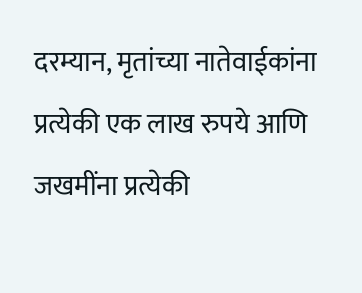दरम्यान, मृतांच्या नातेवाईकांना प्रत्येकी एक लाख रुपये आणि जखमींना प्रत्येकी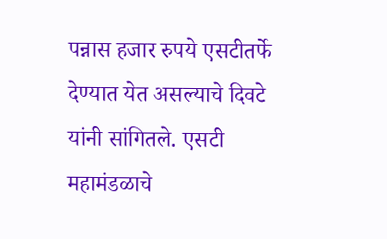पन्नास हजार रुपये एसटीतर्फे देण्यात येत असल्याचे दिवटे यांनी सांगितले. एसटी महामंडळाचे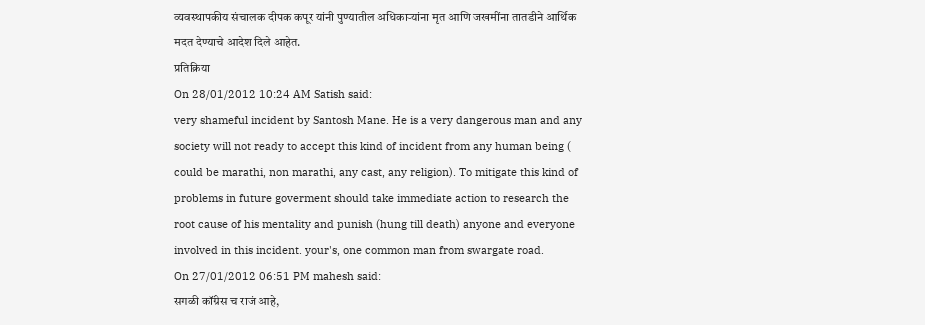व्यवस्थापकीय संचालक दीपक कपूर यांनी पुण्यातील अधिकाऱ्यांना मृत आणि जखमींना तातडीने आर्थिक मदत देण्याचे आदेश दिले आहेत.
प्रतिक्रिया
On 28/01/2012 10:24 AM Satish said:
very shameful incident by Santosh Mane. He is a very dangerous man and any society will not ready to accept this kind of incident from any human being ( could be marathi, non marathi, any cast, any religion). To mitigate this kind of problems in future goverment should take immediate action to research the root cause of his mentality and punish (hung till death) anyone and everyone involved in this incident. your's, one common man from swargate road.
On 27/01/2012 06:51 PM mahesh said:
सगळी कॉंग्रेस च राजं आहे,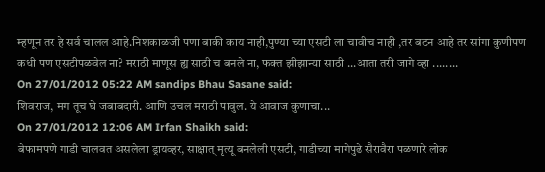म्हणून तर हे सर्व चालल आहे.निशकाळजी पणा बाकी काय नाही,पुण्या च्या एसटी ला चावीच नाही ,तर बटन आहे तर सांगा कुणीपण कधी पण एसटीपळवेल ना? मराठी माणूस ह्य साठी च बनले ना, फक्त झीझान्या साठी ...आता तरी जागे व्हा ........
On 27/01/2012 05:22 AM sandips Bhau Sasane said:
शिवराज, मग तूच घे जबाबदारी. आणि उचल मराठी पावुल. ये आवाज कुणाचा...
On 27/01/2012 12:06 AM Irfan Shaikh said:
बेफामपणे गाडी चालवत असलेला ड्रायव्हर, साक्षात् मृत्यू बनलेली एसटी, गाडीच्या मागेपुढे सैरावैरा पळणारे लोक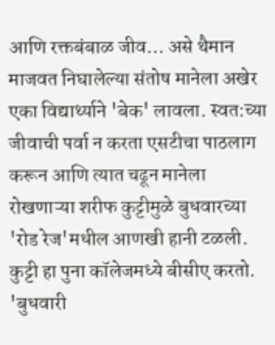आणि रक्तबंबाळ जीव... असे थैमान माजवत निघालेल्या संतोष मानेला अखेर एका विद्यार्थ्याने 'बेक' लावला. स्वत:च्या जीवाची पर्वा न करता एसटीचा पाठलाग करून आणि त्यात चढून मानेला रोखणाऱ्या शरीफ कुट्टीमुळे बुधवारच्या 'रोड रेज'मधील आणखी हानी टळली. कुट्टी हा पुना कॉलेजमध्ये बीसीए करतो. 'बुधवारी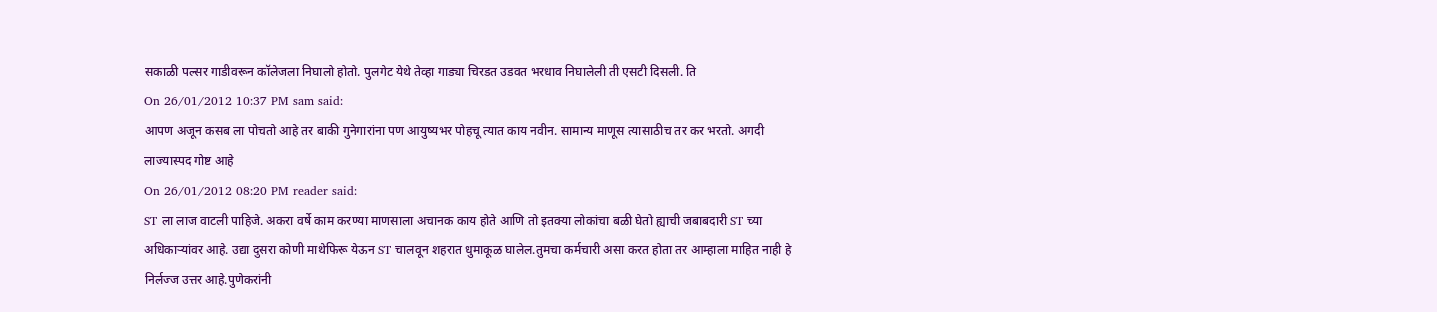सकाळी पल्सर गाडीवरून कॉलेजला निघालो होतो. पुलगेट येथे तेव्हा गाड्या चिरडत उडवत भरधाव निघालेली ती एसटी दिसली. ति
On 26/01/2012 10:37 PM sam said:
आपण अजून कसब ला पोचतो आहे तर बाकी गुनेगारांना पण आयुष्यभर पोहचू त्यात काय नवीन. सामान्य माणूस त्यासाठीच तर कर भरतो. अगदी लाज्यास्पद गोष्ट आहे
On 26/01/2012 08:20 PM reader said:
ST ला लाज वाटली पाहिजे. अकरा वर्षे काम करण्या माणसाला अचानक काय होते आणि तो इतक्या लोकांचा बळी घेतो ह्याची जबाबदारी ST च्या अधिकाऱ्यांवर आहे. उद्या दुसरा कोणी माथेफिरू येऊन ST चालवून शहरात धुमाकूळ घालेल.तुमचा कर्मचारी असा करत होता तर आम्हाला माहित नाही हे निर्लज्ज उत्तर आहे.पुणेकरांनी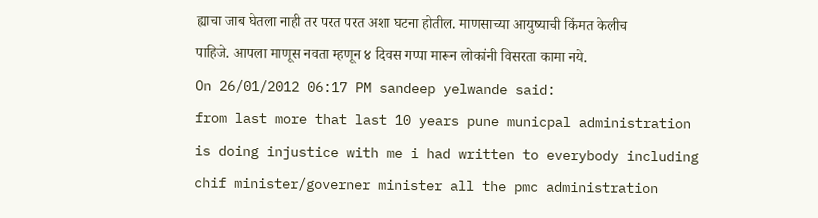ह्याचा जाब घेतला नाही तर परत परत अशा घटना होतील. माणसाच्या आयुष्याची किंमत केलीच पाहिजे. आपला माणूस नवता म्हणून ४ दिवस गप्पा मारून लोकांनी विसरता कामा नये.
On 26/01/2012 06:17 PM sandeep yelwande said:
from last more that last 10 years pune municpal administration is doing injustice with me i had written to everybody including chif minister/governer minister all the pmc administration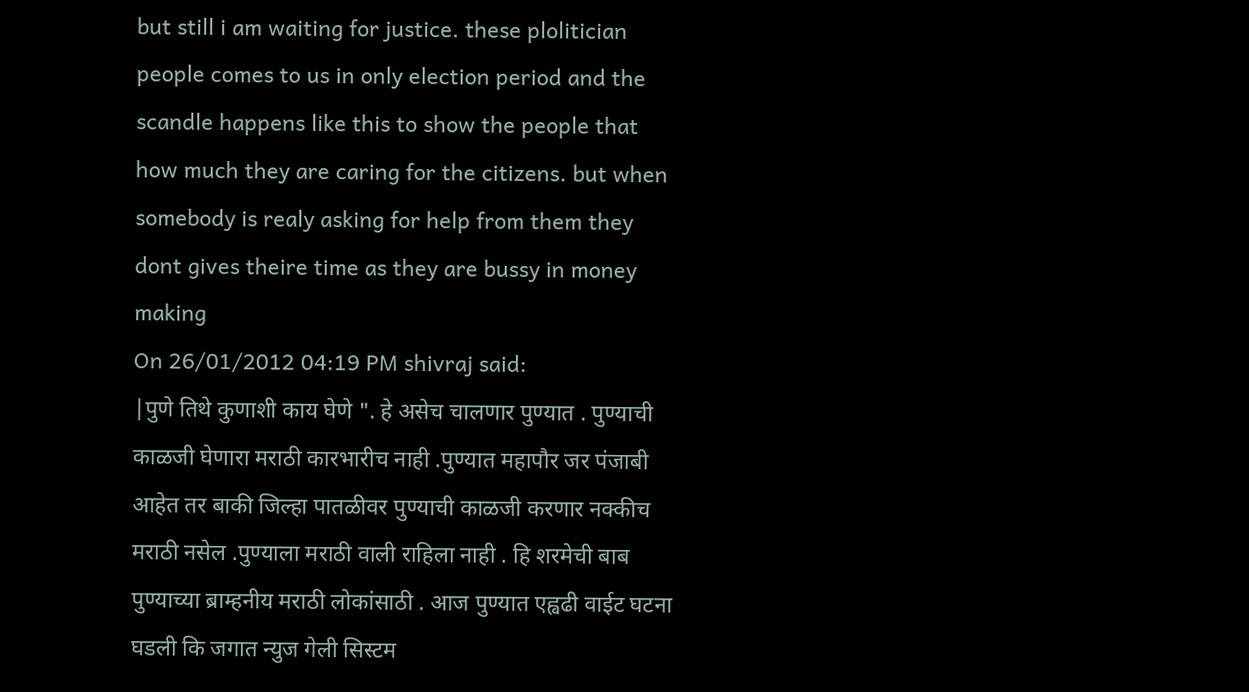but still i am waiting for justice. these plolitician people comes to us in only election period and the scandle happens like this to show the people that how much they are caring for the citizens. but when somebody is realy asking for help from them they dont gives theire time as they are bussy in money making
On 26/01/2012 04:19 PM shivraj said:
|पुणे तिथे कुणाशी काय घेणे ". हे असेच चालणार पुण्यात . पुण्याची काळजी घेणारा मराठी कारभारीच नाही .पुण्यात महापौर जर पंजाबी आहेत तर बाकी जिल्हा पातळीवर पुण्याची काळजी करणार नक्कीच मराठी नसेल .पुण्याला मराठी वाली राहिला नाही . हि शरमेची बाब पुण्याच्या ब्राम्हनीय मराठी लोकांसाठी . आज पुण्यात एह्वढी वाईट घटना घडली कि जगात न्युज गेली सिस्टम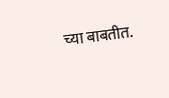च्या बाबतीत.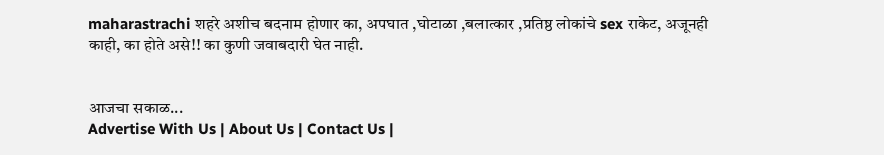maharastrachi शहरे अशीच बदनाम होणार का, अपघात ,घोटाळा ,बलात्कार ,प्रतिष्ठ लोकांचे sex राकेट, अजूनही काही, का होते असे!! का कुणी जवाबदारी घेत नाही.


आजचा सकाळ...
Advertise With Us | About Us | Contact Us |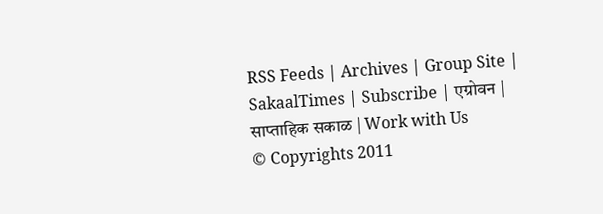RSS Feeds | Archives | Group Site | SakaalTimes | Subscribe | एग्रोवन | साप्ताहिक सकाळ | Work with Us
© Copyrights 2011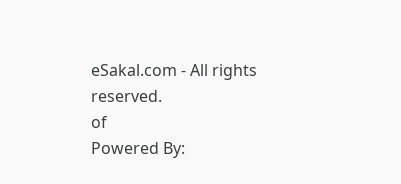eSakal.com - All rights reserved.
of
Powered By: